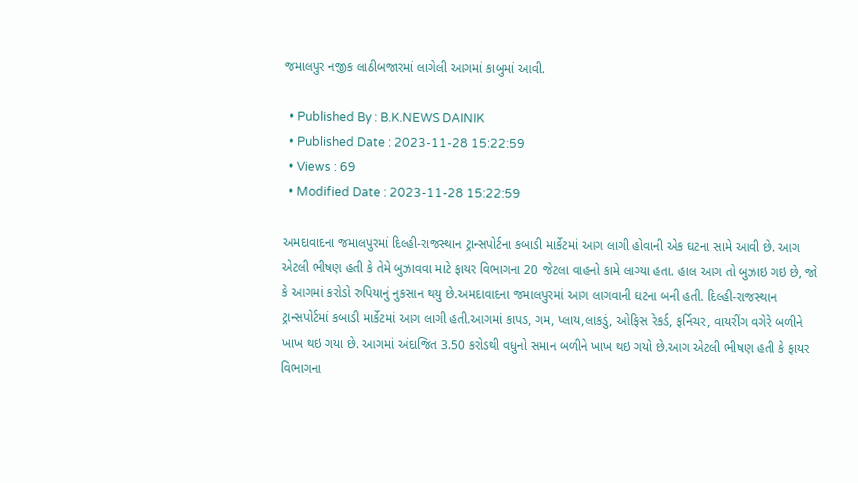જમાલપુર નજીક લાઠીબજારમાં લાગેલી આગમાં કાબુમાં આવી.

  • Published By : B.K.NEWS DAINIK
  • Published Date : 2023-11-28 15:22:59
  • Views : 69
  • Modified Date : 2023-11-28 15:22:59

અમદાવાદના જમાલપુરમાં દિલ્હી-રાજસ્થાન ટ્રાન્સપોર્ટના કબાડી માર્કેટમાં આગ લાગી હોવાની એક ઘટના સામે આવી છે. આગ એટલી ભીષણ હતી કે તેમે બુઝાવવા માટે ફાયર વિભાગના 20 જેટલા વાહનો કામે લાગ્યા હતા. હાલ આગ તો બુઝાઇ ગઇ છે, જો કે આગમાં કરોડો રુપિયાનું નુકસાન થયુ છે.અમદાવાદના જમાલપુરમાં આગ લાગવાની ઘટના બની હતી. દિલ્હી-રાજસ્થાન ટ્રાન્સપોર્ટમાં કબાડી માર્કેટમાં આગ લાગી હતી.આગમાં કાપડ, ગમ, પ્લાય,લાકડું, ઓફિસ રેકર્ડ, ફર્નિચર, વાયરીંગ વગેરે બળીને ખાખ થઇ ગયા છે. આગમાં અંદાજિત 3.50 કરોડથી વધુનો સમાન બળીને ખાખ થઇ ગયો છે.આગ એટલી ભીષણ હતી કે ફાયર વિભાગના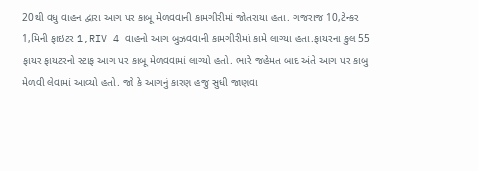20થી વધુ વાહન દ્વારા આગ પર કાબૂ મેળવવાની કામગીરીમાં જોતરાયા હતા. ગજરાજ 10,ટેન્કર 1,મિની ફાઇટર 1,RIV 4 વાહનો આગ બુઝવવાની કામગીરીમાં કામે લાગ્યા હતા.ફાયરના કુલ 55 ફાયર ફાયટરનો સ્ટાફ આગ પર કાબૂ મેળવવામાં લાગ્યો હતો. ભારે જહેમત બાદ અંતે આગ પર કાબુ મેળવી લેવામાં આવ્યો હતો. જો કે આગનું કારણ હજુ સુધી જાણવા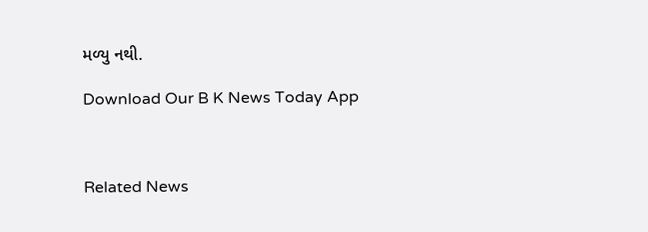મળ્યુ નથી.

Download Our B K News Today App



Related News